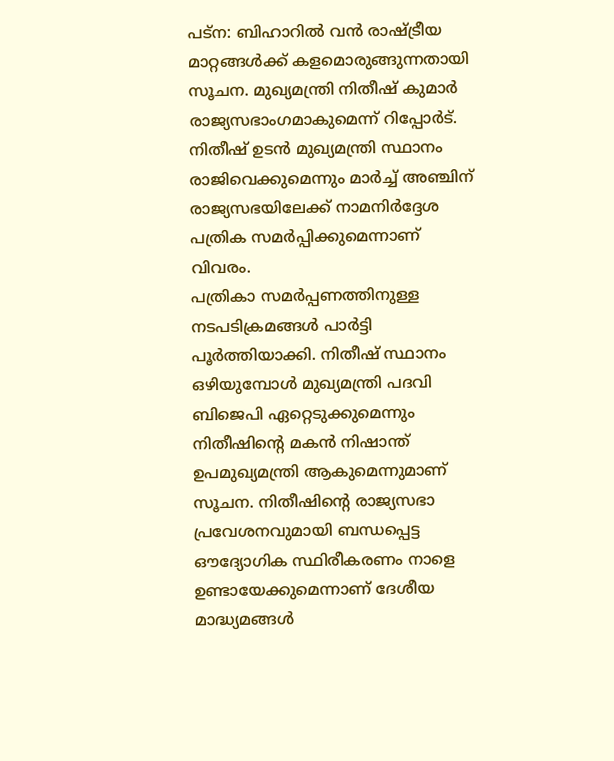പട്ന: ബിഹാറിൽ വൻ രാഷ്ട്രീയ മാറ്റങ്ങൾക്ക് കളമൊരുങ്ങുന്നതായി സൂചന. മുഖ്യമന്ത്രി നിതീഷ് കുമാർ രാജ്യസഭാംഗമാകുമെന്ന് റിപ്പോർട്. നിതീഷ് ഉടൻ മുഖ്യമന്ത്രി സ്ഥാനം രാജിവെക്കുമെന്നും മാർച്ച് അഞ്ചിന് രാജ്യസഭയിലേക്ക് നാമനിർദ്ദേശ പത്രിക സമർപ്പിക്കുമെന്നാണ് വിവരം.
പത്രികാ സമർപ്പണത്തിനുള്ള നടപടിക്രമങ്ങൾ പാർട്ടി പൂർത്തിയാക്കി. നിതീഷ് സ്ഥാനം ഒഴിയുമ്പോൾ മുഖ്യമന്ത്രി പദവി ബിജെപി ഏറ്റെടുക്കുമെന്നും നിതീഷിന്റെ മകൻ നിഷാന്ത് ഉപമുഖ്യമന്ത്രി ആകുമെന്നുമാണ് സൂചന. നിതീഷിന്റെ രാജ്യസഭാ പ്രവേശനവുമായി ബന്ധപ്പെട്ട ഔദ്യോഗിക സ്ഥിരീകരണം നാളെ ഉണ്ടായേക്കുമെന്നാണ് ദേശീയ മാദ്ധ്യമങ്ങൾ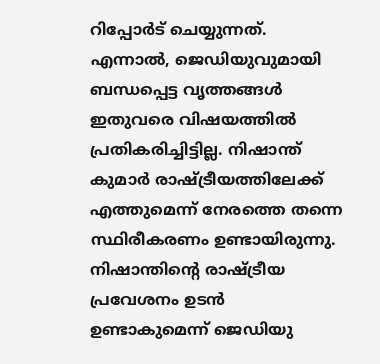റിപ്പോർട് ചെയ്യുന്നത്.
എന്നാൽ, ജെഡിയുവുമായി ബന്ധപ്പെട്ട വൃത്തങ്ങൾ ഇതുവരെ വിഷയത്തിൽ പ്രതികരിച്ചിട്ടില്ല. നിഷാന്ത് കുമാർ രാഷ്ട്രീയത്തിലേക്ക് എത്തുമെന്ന് നേരത്തെ തന്നെ സ്ഥിരീകരണം ഉണ്ടായിരുന്നു. നിഷാന്തിന്റെ രാഷ്ട്രീയ പ്രവേശനം ഉടൻ ഉണ്ടാകുമെന്ന് ജെഡിയു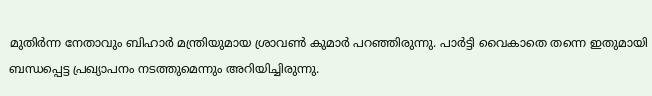മുതിർന്ന നേതാവും ബിഹാർ മന്ത്രിയുമായ ശ്രാവൺ കുമാർ പറഞ്ഞിരുന്നു. പാർട്ടി വൈകാതെ തന്നെ ഇതുമായി ബന്ധപ്പെട്ട പ്രഖ്യാപനം നടത്തുമെന്നും അറിയിച്ചിരുന്നു.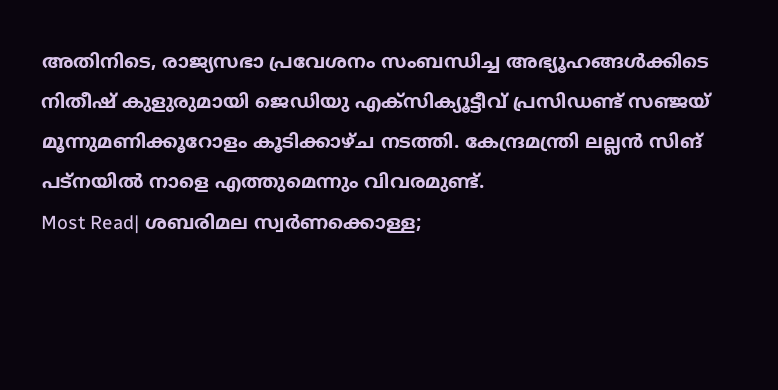അതിനിടെ, രാജ്യസഭാ പ്രവേശനം സംബന്ധിച്ച അഭ്യൂഹങ്ങൾക്കിടെ നിതീഷ് കുളുരുമായി ജെഡിയു എക്സിക്യൂട്ടീവ് പ്രസിഡണ്ട് സഞ്ജയ് മൂന്നുമണിക്കൂറോളം കൂടിക്കാഴ്ച നടത്തി. കേന്ദ്രമന്ത്രി ലല്ലൻ സിങ് പട്നയിൽ നാളെ എത്തുമെന്നും വിവരമുണ്ട്.
Most Read| ശബരിമല സ്വർണക്കൊള്ള;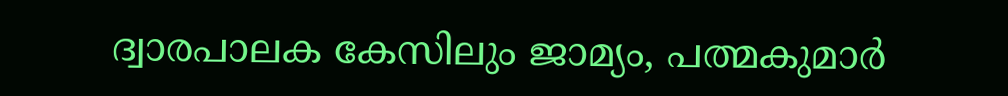ദ്വാരപാലക കേസിലും ജാമ്യം, പത്മകുമാർ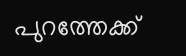പുറത്തേക്ക്